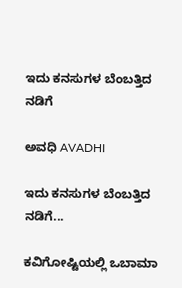ಇದು ಕನಸುಗಳ ಬೆಂಬತ್ತಿದ ನಡಿಗೆ‍

ಅವಧಿ AVADHI

ಇದು ಕನಸುಗಳ ಬೆಂಬತ್ತಿದ ನಡಿಗೆ...

ಕವಿಗೋಷ್ಟಿಯಲ್ಲಿ ಒಬಾಮಾ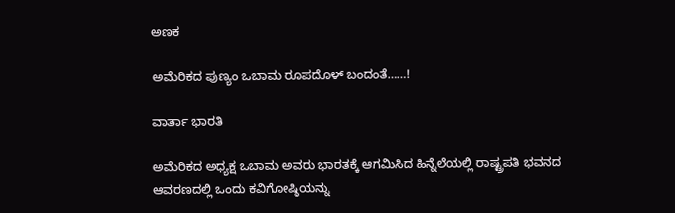ಅಣಕ

ಅಮೆರಿಕದ ಪುಣ್ಯಂ ಒಬಾಮ ರೂಪದೊಳ್ ಬಂದಂತೆ……!

ವಾರ್ತಾ ಭಾರತಿ

ಅಮೆರಿಕದ ಅಧ್ಯಕ್ಷ ಒಬಾಮ ಅವರು ಭಾರತಕ್ಕೆ ಆಗಮಿಸಿದ ಹಿನ್ನೆಲೆಯಲ್ಲಿ ರಾಷ್ಟ್ರಪತಿ ಭವನದ ಆವರಣದಲ್ಲಿ ಒಂದು ಕವಿಗೋಷ್ಠಿಯನ್ನು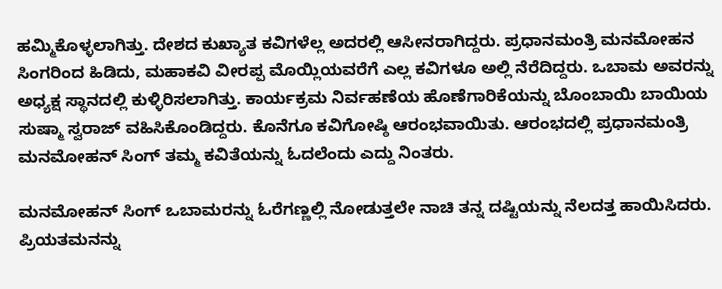ಹಮ್ಮಿಕೊಳ್ಳಲಾಗಿತ್ತು. ದೇಶದ ಕುಖ್ಯಾತ ಕವಿಗಳೆಲ್ಲ ಅದರಲ್ಲಿ ಆಸೀನರಾಗಿದ್ದರು. ಪ್ರಧಾನಮಂತ್ರಿ ಮನಮೋಹನ ಸಿಂಗರಿಂದ ಹಿಡಿದು, ಮಹಾಕವಿ ವೀರಪ್ಪ ಮೊಯ್ಲಿಯವರೆಗೆ ಎಲ್ಲ ಕವಿಗಳೂ ಅಲ್ಲಿ ನೆರೆದಿದ್ದರು. ಒಬಾಮ ಅವರನ್ನು ಅಧ್ಯಕ್ಷ ಸ್ಥಾನದಲ್ಲಿ ಕುಳ್ಳಿರಿಸಲಾಗಿತ್ತು. ಕಾರ್ಯಕ್ರಮ ನಿರ್ವಹಣೆಯ ಹೊಣೆಗಾರಿಕೆಯನ್ನು ಬೊಂಬಾಯಿ ಬಾಯಿಯ ಸುಷ್ಮಾ ಸ್ವರಾಜ್ ವಹಿಸಿಕೊಂಡಿದ್ದರು. ಕೊನೆಗೂ ಕವಿಗೋಷ್ಠಿ ಆರಂಭವಾಯಿತು. ಆರಂಭದಲ್ಲಿ ಪ್ರಧಾನಮಂತ್ರಿ ಮನಮೋಹನ್ ಸಿಂಗ್ ತಮ್ಮ ಕವಿತೆಯನ್ನು ಓದಲೆಂದು ಎದ್ದು ನಿಂತರು.

ಮನಮೋಹನ್ ಸಿಂಗ್ ಒಬಾಮರನ್ನು ಓರೆಗಣ್ಣಲ್ಲಿ ನೋಡುತ್ತಲೇ ನಾಚಿ ತನ್ನ ದಷ್ಟಿಯನ್ನು ನೆಲದತ್ತ ಹಾಯಿಸಿದರು. ಪ್ರಿಯತಮನನ್ನು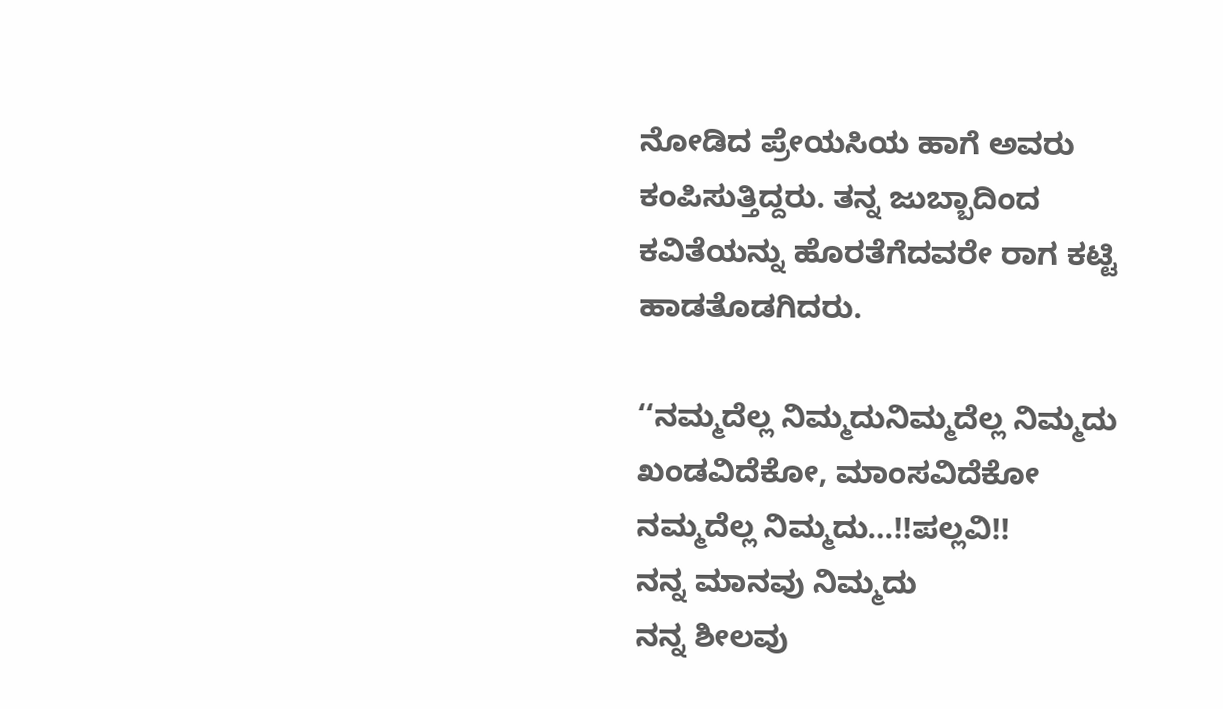ನೋಡಿದ ಪ್ರೇಯಸಿಯ ಹಾಗೆ ಅವರು ಕಂಪಿಸುತ್ತಿದ್ದರು. ತನ್ನ ಜುಬ್ಬಾದಿಂದ ಕವಿತೆಯನ್ನು ಹೊರತೆಗೆದವರೇ ರಾಗ ಕಟ್ಟಿ ಹಾಡತೊಡಗಿದರು.

‘‘ನಮ್ಮದೆಲ್ಲ ನಿಮ್ಮದುನಿಮ್ಮದೆಲ್ಲ ನಿಮ್ಮದು
ಖಂಡವಿದೆಕೋ, ಮಾಂಸವಿದೆಕೋ
ನಮ್ಮದೆಲ್ಲ ನಿಮ್ಮದು…!!ಪಲ್ಲವಿ!!
ನನ್ನ ಮಾನವು ನಿಮ್ಮದು
ನನ್ನ ಶೀಲವು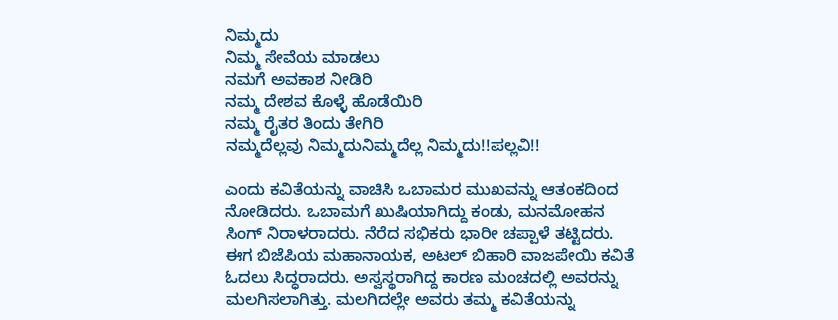ನಿಮ್ಮದು
ನಿಮ್ಮ ಸೇವೆಯ ಮಾಡಲು
ನಮಗೆ ಅವಕಾಶ ನೀಡಿರಿ
ನಮ್ಮ ದೇಶವ ಕೊಳ್ಳೆ ಹೊಡೆಯಿರಿ
ನಮ್ಮ ರೈತರ ತಿಂದು ತೇಗಿರಿ
ನಮ್ಮದೆಲ್ಲವು ನಿಮ್ಮದುನಿಮ್ಮದೆಲ್ಲ ನಿಮ್ಮದು!!ಪಲ್ಲವಿ!!

ಎಂದು ಕವಿತೆಯನ್ನು ವಾಚಿಸಿ ಒಬಾಮರ ಮುಖವನ್ನು ಆತಂಕದಿಂದ ನೋಡಿದರು. ಒಬಾಮಗೆ ಖುಷಿಯಾಗಿದ್ದು ಕಂಡು, ಮನಮೋಹನ ಸಿಂಗ್ ನಿರಾಳರಾದರು. ನೆರೆದ ಸಭಿಕರು ಭಾರೀ ಚಪ್ಪಾಳೆ ತಟ್ಟಿದರು. ಈಗ ಬಿಜೆಪಿಯ ಮಹಾನಾಯಕ, ಅಟಲ್ ಬಿಹಾರಿ ವಾಜಪೇಯಿ ಕವಿತೆ ಓದಲು ಸಿದ್ಧರಾದರು. ಅಸ್ವಸ್ಥರಾಗಿದ್ದ ಕಾರಣ ಮಂಚದಲ್ಲಿ ಅವರನ್ನು ಮಲಗಿಸಲಾಗಿತ್ತು. ಮಲಗಿದಲ್ಲೇ ಅವರು ತಮ್ಮ ಕವಿತೆಯನ್ನು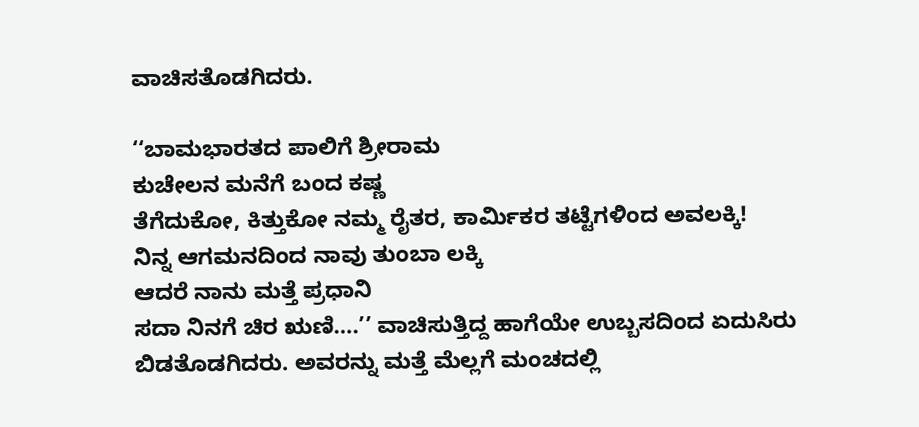ವಾಚಿಸತೊಡಗಿದರು.

‘‘ಬಾಮಭಾರತದ ಪಾಲಿಗೆ ಶ್ರೀರಾಮ
ಕುಚೇಲನ ಮನೆಗೆ ಬಂದ ಕಷ್ಣ
ತೆಗೆದುಕೋ, ಕಿತ್ತುಕೋ ನಮ್ಮ ರೈತರ, ಕಾರ್ಮಿಕರ ತಟ್ಟೆಗಳಿಂದ ಅವಲಕ್ಕಿ!
ನಿನ್ನ ಆಗಮನದಿಂದ ನಾವು ತುಂಬಾ ಲಕ್ಕಿ
ಆದರೆ ನಾನು ಮತ್ತೆ ಪ್ರಧಾನಿ
ಸದಾ ನಿನಗೆ ಚಿರ ಋಣಿ….’’ ವಾಚಿಸುತ್ತಿದ್ದ ಹಾಗೆಯೇ ಉಬ್ಬಸದಿಂದ ಏದುಸಿರು ಬಿಡತೊಡಗಿದರು. ಅವರನ್ನು ಮತ್ತೆ ಮೆಲ್ಲಗೆ ಮಂಚದಲ್ಲಿ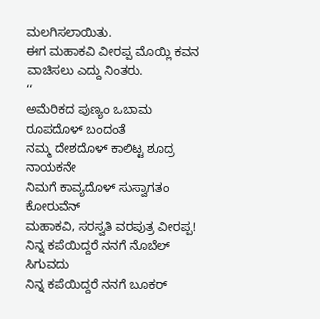ಮಲಗಿಸಲಾಯಿತು.
ಈಗ ಮಹಾಕವಿ ವೀರಪ್ಪ ಮೊಯ್ಲಿ ಕವನ ವಾಚಿಸಲು ಎದ್ದು ನಿಂತರು.
‘‘
ಅಮೆರಿಕದ ಪುಣ್ಯಂ ಒಬಾಮ ರೂಪದೊಳ್ ಬಂದಂತೆ
ನಮ್ಮ ದೇಶದೊಳ್ ಕಾಲಿಟ್ಟ ಶೂದ್ರ ನಾಯಕನೇ
ನಿಮಗೆ ಕಾವ್ಯದೊಳ್ ಸುಸ್ವಾಗತಂ ಕೋರುವೆನ್
ಮಹಾಕವಿ, ಸರಸ್ವತಿ ವರಪುತ್ರ ವೀರಪ್ಪ!
ನಿನ್ನ ಕಪೆಯಿದ್ದರೆ ನನಗೆ ನೊಬೆಲ್ ಸಿಗುವದು
ನಿನ್ನ ಕಪೆಯಿದ್ದರೆ ನನಗೆ ಬೂಕರ್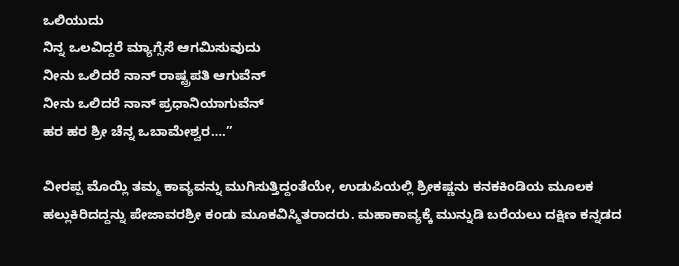ಒಲಿಯುದು
ನಿನ್ನ ಒಲವಿದ್ದರೆ ಮ್ಯಾಗ್ಸೆಸೆ ಆಗಮಿಸುವುದು
ನೀನು ಒಲಿದರೆ ನಾನ್ ರಾಷ್ಟ್ರಪತಿ ಆಗುವೆನ್
ನೀನು ಒಲಿದರೆ ನಾನ್ ಪ್ರಧಾನಿಯಾಗುವೆನ್
ಹರ ಹರ ಶ್ರೀ ಚೆನ್ನ ಒಬಾಮೇಶ್ವರ….’’

ವೀರಪ್ಪ ಮೊಯ್ಲಿ ತಮ್ಮ ಕಾವ್ಯವನ್ನು ಮುಗಿಸುತ್ತಿದ್ದಂತೆಯೇ, ಉಡುಪಿಯಲ್ಲಿ ಶ್ರೀಕಷ್ಣನು ಕನಕಕಿಂಡಿಯ ಮೂಲಕ ಹಲ್ಲುಕಿರಿದದ್ದನ್ನು ಪೇಜಾವರಶ್ರೀ ಕಂಡು ಮೂಕವಿಸ್ಮಿತರಾದರು. ಮಹಾಕಾವ್ಯಕ್ಕೆ ಮುನ್ನುಡಿ ಬರೆಯಲು ದಕ್ಷಿಣ ಕನ್ನಡದ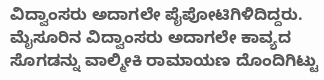ವಿದ್ವಾಂಸರು ಅದಾಗಲೇ ಪೈಪೋಟಿಗಿಳಿದಿದ್ದರು. ಮೈಸೂರಿನ ವಿದ್ವಾಂಸರು ಅದಾಗಲೇ ಕಾವ್ಯದ ಸೊಗಡನ್ನು ವಾಲ್ಮೀಕಿ ರಾಮಾಯಣ ದೊಂದಿಗಿಟ್ಟು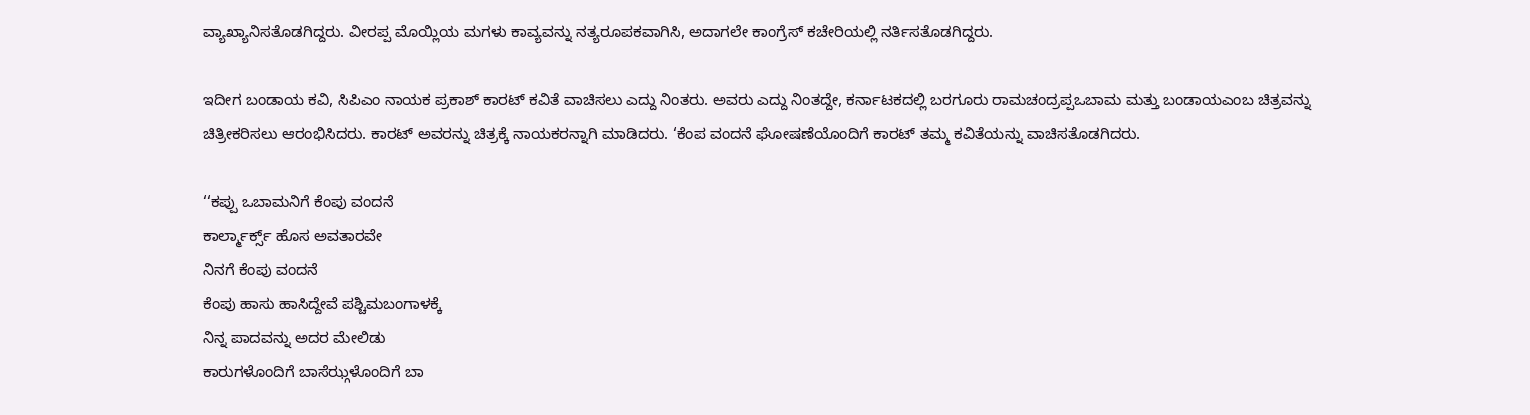ವ್ಯಾಖ್ಯಾನಿಸತೊಡಗಿದ್ದರು. ವೀರಪ್ಪ ಮೊಯ್ಲಿಯ ಮಗಳು ಕಾವ್ಯವನ್ನು ನತ್ಯರೂಪಕವಾಗಿಸಿ, ಅದಾಗಲೇ ಕಾಂಗ್ರೆಸ್ ಕಚೇರಿಯಲ್ಲಿ ನರ್ತಿಸತೊಡಗಿದ್ದರು.

ಇದೀಗ ಬಂಡಾಯ ಕವಿ, ಸಿಪಿಎಂ ನಾಯಕ ಪ್ರಕಾಶ್ ಕಾರಟ್ ಕವಿತೆ ವಾಚಿಸಲು ಎದ್ದು ನಿಂತರು. ಅವರು ಎದ್ದು ನಿಂತದ್ದೇ, ಕರ್ನಾಟಕದಲ್ಲಿ ಬರಗೂರು ರಾಮಚಂದ್ರಪ್ಪಒಬಾಮ ಮತ್ತು ಬಂಡಾಯಎಂಬ ಚಿತ್ರವನ್ನು ಚಿತ್ರೀಕರಿಸಲು ಆರಂಭಿಸಿದರು. ಕಾರಟ್ ಅವರನ್ನು ಚಿತ್ರಕ್ಕೆ ನಾಯಕರನ್ನಾಗಿ ಮಾಡಿದರು. ‘ಕೆಂಪ ವಂದನೆ ಘೋಷಣೆಯೊಂದಿಗೆ ಕಾರಟ್ ತಮ್ಮ ಕವಿತೆಯನ್ನು ವಾಚಿಸತೊಡಗಿದರು.

‘‘ಕಪ್ಪು ಒಬಾಮನಿಗೆ ಕೆಂಪು ವಂದನೆ
ಕಾರ್ಲ್ಮಾರ್ಕ್ಸ್ ಹೊಸ ಅವತಾರವೇ
ನಿನಗೆ ಕೆಂಪು ವಂದನೆ
ಕೆಂಪು ಹಾಸು ಹಾಸಿದ್ದೇವೆ ಪಶ್ಚಿಮಬಂಗಾಳಕ್ಕೆ
ನಿನ್ನ ಪಾದವನ್ನು ಅದರ ಮೇಲಿಡು
ಕಾರುಗಳೊಂದಿಗೆ ಬಾಸೆಝ್ಗಳೊಂದಿಗೆ ಬಾ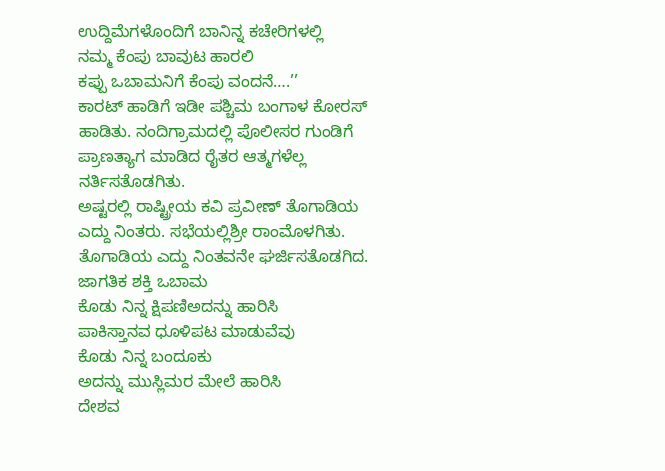ಉದ್ದಿಮೆಗಳೊಂದಿಗೆ ಬಾನಿನ್ನ ಕಚೇರಿಗಳಲ್ಲಿ
ನಮ್ಮ ಕೆಂಪು ಬಾವುಟ ಹಾರಲಿ
ಕಪ್ಪು ಒಬಾಮನಿಗೆ ಕೆಂಪು ವಂದನೆ….’’
ಕಾರಟ್ ಹಾಡಿಗೆ ಇಡೀ ಪಶ್ಚಿಮ ಬಂಗಾಳ ಕೋರಸ್ ಹಾಡಿತು. ನಂದಿಗ್ರಾಮದಲ್ಲಿ ಪೊಲೀಸರ ಗುಂಡಿಗೆ ಪ್ರಾಣತ್ಯಾಗ ಮಾಡಿದ ರೈತರ ಆತ್ಮಗಳೆಲ್ಲ ನರ್ತಿಸತೊಡಗಿತು.
ಅಷ್ಟರಲ್ಲಿ ರಾಷ್ಟ್ರೀಯ ಕವಿ ಪ್ರವೀಣ್ ತೊಗಾಡಿಯ ಎದ್ದು ನಿಂತರು. ಸಭೆಯಲ್ಲಿಶ್ರೀ ರಾಂಮೊಳಗಿತು. ತೊಗಾಡಿಯ ಎದ್ದು ನಿಂತವನೇ ಘರ್ಜಿಸತೊಡಗಿದ.
ಜಾಗತಿಕ ಶಕ್ತಿ ಒಬಾಮ
ಕೊಡು ನಿನ್ನ ಕ್ಷಿಪಣಿಅದನ್ನು ಹಾರಿಸಿ
ಪಾಕಿಸ್ತಾನವ ಧೂಳಿಪಟ ಮಾಡುವೆವು
ಕೊಡು ನಿನ್ನ ಬಂದೂಕು
ಅದನ್ನು ಮುಸ್ಲಿಮರ ಮೇಲೆ ಹಾರಿಸಿ
ದೇಶವ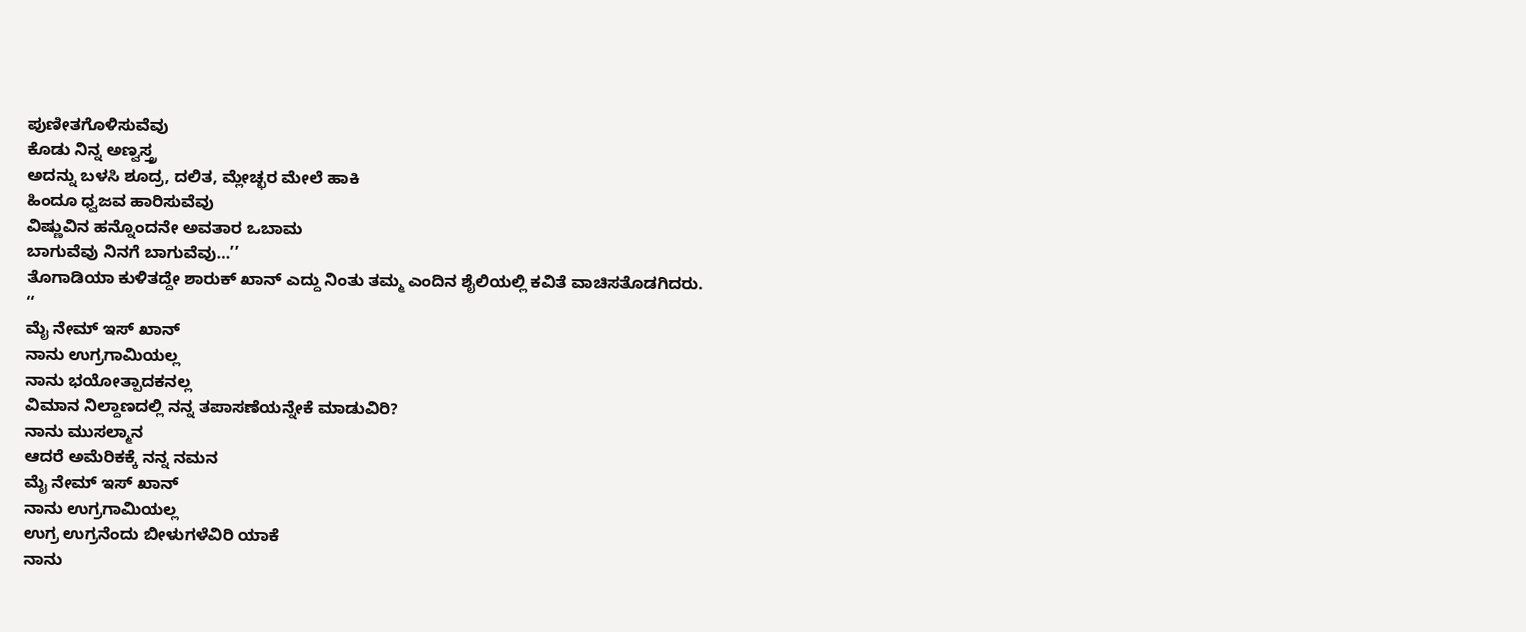ಪುಣೀತಗೊಳಿಸುವೆವು
ಕೊಡು ನಿನ್ನ ಅಣ್ವಸ್ತ್ರ
ಅದನ್ನು ಬಳಸಿ ಶೂದ್ರ, ದಲಿತ, ಮ್ಲೇಚ್ಛರ ಮೇಲೆ ಹಾಕಿ
ಹಿಂದೂ ಧ್ವಜವ ಹಾರಿಸುವೆವು
ವಿಷ್ಣುವಿನ ಹನ್ನೊಂದನೇ ಅವತಾರ ಒಬಾಮ
ಬಾಗುವೆವು ನಿನಗೆ ಬಾಗುವೆವು…’’
ತೊಗಾಡಿಯಾ ಕುಳಿತದ್ದೇ ಶಾರುಕ್ ಖಾನ್ ಎದ್ದು ನಿಂತು ತಮ್ಮ ಎಂದಿನ ಶೈಲಿಯಲ್ಲಿ ಕವಿತೆ ವಾಚಿಸತೊಡಗಿದರು.
‘‘
ಮೈ ನೇಮ್ ಇಸ್ ಖಾನ್
ನಾನು ಉಗ್ರಗಾಮಿಯಲ್ಲ
ನಾನು ಭಯೋತ್ಪಾದಕನಲ್ಲ
ವಿಮಾನ ನಿಲ್ದಾಣದಲ್ಲಿ ನನ್ನ ತಪಾಸಣೆಯನ್ನೇಕೆ ಮಾಡುವಿರಿ?
ನಾನು ಮುಸಲ್ಮಾನ
ಆದರೆ ಅಮೆರಿಕಕ್ಕೆ ನನ್ನ ನಮನ
ಮೈ ನೇಮ್ ಇಸ್ ಖಾನ್
ನಾನು ಉಗ್ರಗಾಮಿಯಲ್ಲ
ಉಗ್ರ ಉಗ್ರನೆಂದು ಬೀಳುಗಳೆವಿರಿ ಯಾಕೆ
ನಾನು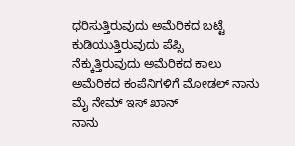ಧರಿಸುತ್ತಿರುವುದು ಅಮೆರಿಕದ ಬಟ್ಟೆ
ಕುಡಿಯುತ್ತಿರುವುದು ಪೆಪ್ಸಿ
ನೆಕ್ಕುತ್ತಿರುವುದು ಅಮೆರಿಕದ ಕಾಲು
ಅಮೆರಿಕದ ಕಂಪೆನಿಗಳಿಗೆ ಮೋಡಲ್ ನಾನು
ಮೈ ನೇಮ್ ಇಸ್ ಖಾನ್
ನಾನು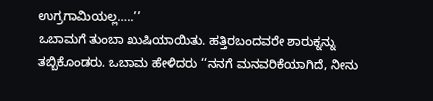ಉಗ್ರಗಾಮಿಯಲ್ಲ…..’’
ಒಬಾಮಗೆ ತುಂಬಾ ಖುಷಿಯಾಯಿತು. ಹತ್ತಿರಬಂದವರೇ ಶಾರುಕ್ನನ್ನು ತಬ್ಬಿಕೊಂಡರು. ಒಬಾಮ ಹೇಳಿದರು ‘‘ನನಗೆ ಮನವರಿಕೆಯಾಗಿದೆ, ನೀನು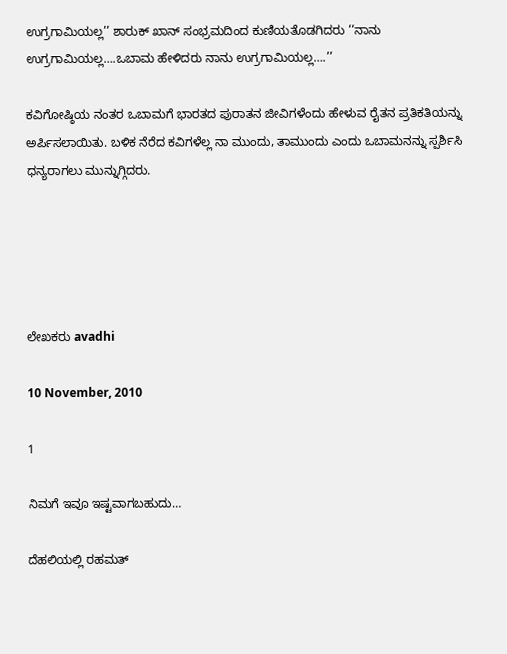ಉಗ್ರಗಾಮಿಯಲ್ಲ’’ ಶಾರುಕ್ ಖಾನ್ ಸಂಭ್ರಮದಿಂದ ಕುಣಿಯತೊಡಗಿದರು ‘‘ನಾನು ಉಗ್ರಗಾಮಿಯಲ್ಲ….ಒಬಾಮ ಹೇಳಿದರು ನಾನು ಉಗ್ರಗಾಮಿಯಲ್ಲ….’’

ಕವಿಗೋಷ್ಠಿಯ ನಂತರ ಒಬಾಮಗೆ ಭಾರತದ ಪುರಾತನ ಜೀವಿಗಳೆಂದು ಹೇಳುವ ರೈತನ ಪ್ರತಿಕತಿಯನ್ನು ಅರ್ಪಿಸಲಾಯಿತು. ಬಳಿಕ ನೆರೆದ ಕವಿಗಳೆಲ್ಲ ನಾ ಮುಂದು, ತಾಮುಂದು ಎಂದು ಒಬಾಮನನ್ನು ಸ್ಪರ್ಶಿಸಿ ಧನ್ಯರಾಗಲು ಮುನ್ನುಗ್ಗಿದರು.





ಲೇಖಕರು avadhi

10 November, 2010

1

ನಿಮಗೆ ಇವೂ ಇಷ್ಟವಾಗಬಹುದು…

ದೆಹಲಿಯಲ್ಲಿ ರಹಮತ್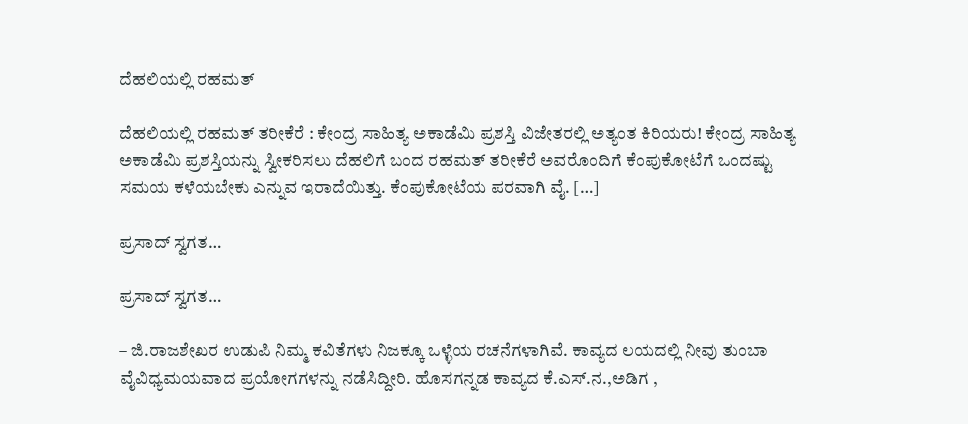ದೆಹಲಿಯಲ್ಲಿ ರಹಮತ್

ದೆಹಲಿಯಲ್ಲಿ ರಹಮತ್ ತರೀಕೆರೆ : ಕೇಂದ್ರ ಸಾಹಿತ್ಯ ಅಕಾಡೆಮಿ ಪ್ರಶಸ್ತಿ ವಿಜೇತರಲ್ಲಿ ಅತ್ಯಂತ ಕಿರಿಯರು! ಕೇಂದ್ರ ಸಾಹಿತ್ಯ ಅಕಾಡೆಮಿ ಪ್ರಶಸ್ತಿಯನ್ನು ಸ್ವೀಕರಿಸಲು ದೆಹಲಿಗೆ ಬಂದ ರಹಮತ್ ತರೀಕೆರೆ ಅವರೊಂದಿಗೆ ಕೆಂಪುಕೋಟೆಗೆ ಒಂದಷ್ಟು ಸಮಯ ಕಳೆಯಬೇಕು ಎನ್ನುವ ಇರಾದೆಯಿತ್ತು. ಕೆಂಪುಕೋಟೆಯ ಪರವಾಗಿ ವೈ. […]

ಪ್ರಸಾದ್ ಸ್ವಗತ…

ಪ್ರಸಾದ್ ಸ್ವಗತ…

– ಜಿ.ರಾಜಶೇಖರ ಉಡುಪಿ ನಿಮ್ಮ ಕವಿತೆಗಳು ನಿಜಕ್ಕೂ ಒಳ್ಳೆಯ ರಚನೆಗಳಾಗಿವೆ. ಕಾವ್ಯದ ಲಯದಲ್ಲಿ ನೀವು ತುಂಬಾ ವೈವಿಧ್ಯಮಯವಾದ ಪ್ರಯೋಗಗಳನ್ನು ನಡೆಸಿದ್ದೀರಿ. ಹೊಸಗನ್ನಡ ಕಾವ್ಯದ ಕೆ.ಎಸ್.ನ.,ಅಡಿಗ ,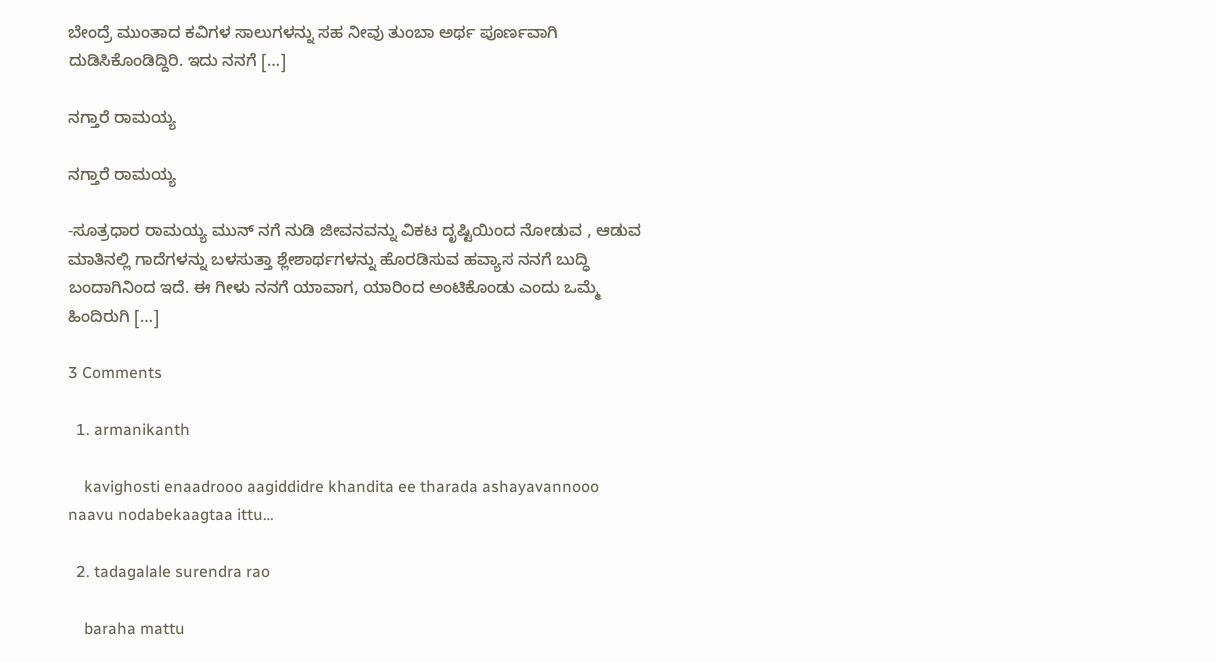ಬೇಂದ್ರೆ ಮುಂತಾದ ಕವಿಗಳ ಸಾಲುಗಳನ್ನು ಸಹ ನೀವು ತುಂಬಾ ಅರ್ಥ ಪೂರ್ಣವಾಗಿ ದುಡಿಸಿಕೊಂಡಿದ್ದಿರಿ. ಇದು ನನಗೆ […]

ನಗ್ತಾರೆ ರಾಮಯ್ಯ

ನಗ್ತಾರೆ ರಾಮಯ್ಯ

-ಸೂತ್ರಧಾರ ರಾಮಯ್ಯ ಮುನ್ ನಗೆ ನುಡಿ ಜೀವನವನ್ನು ವಿಕಟ ದೃಷ್ಟಿಯಿಂದ ನೋಡುವ , ಆಡುವ ಮಾತಿನಲ್ಲಿ ಗಾದೆಗಳನ್ನು ಬಳಸುತ್ತಾ ಶ್ಲೇಶಾರ್ಥಗಳನ್ನು ಹೊರಡಿಸುವ ಹವ್ಯಾಸ ನನಗೆ ಬುದ್ಧಿ ಬಂದಾಗಿನಿಂದ ಇದೆ. ಈ ಗೀಳು ನನಗೆ ಯಾವಾಗ, ಯಾರಿಂದ ಅಂಟಿಕೊಂಡು ಎಂದು ಒಮ್ಮೆ ಹಿಂದಿರುಗಿ […]

3 Comments

  1. armanikanth

    kavighosti enaadrooo aagiddidre khandita ee tharada ashayavannooo naavu nodabekaagtaa ittu…

  2. tadagalale surendra rao

    baraha mattu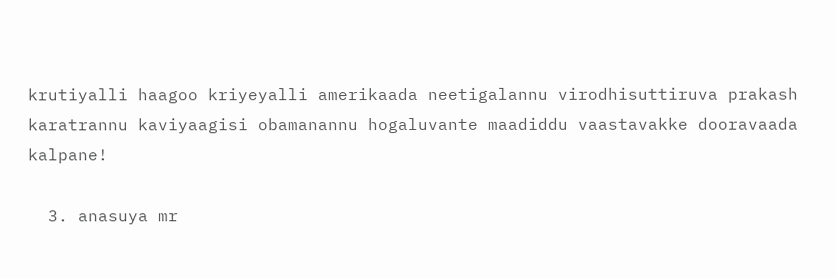krutiyalli haagoo kriyeyalli amerikaada neetigalannu virodhisuttiruva prakash karatrannu kaviyaagisi obamanannu hogaluvante maadiddu vaastavakke dooravaada kalpane!

  3. anasuya mr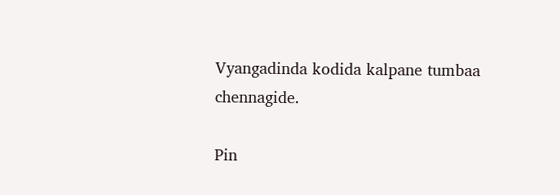Vyangadinda kodida kalpane tumbaa chennagide.

Pin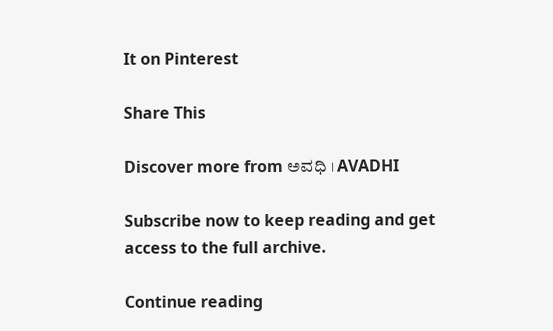It on Pinterest

Share This

Discover more from ಅವಧಿ । AVADHI

Subscribe now to keep reading and get access to the full archive.

Continue reading